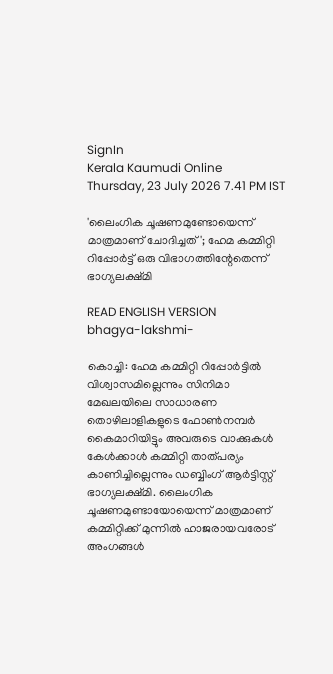SignIn
Kerala Kaumudi Online
Thursday, 23 July 2026 7.41 PM IST

'ലൈംഗിക ചൂഷണമുണ്ടോയെന്ന് മാത്രമാണ് ചോദിച്ചത്'; ഹേമ കമ്മിറ്റി റിപ്പോർട്ട് ഒരു വിഭാഗത്തിന്റേതെന്ന് ഭാഗ്യലക്ഷ്മി

READ ENGLISH VERSION
bhagya-lakshmi-

കൊച്ചി: ഹേമ കമ്മിറ്റി റിപ്പോർട്ടിൽ വിശ്വാസമില്ലെന്നും സിനിമാ മേഖലയിലെ സാധാരണ തൊഴിലാളികളുടെ ഫോൺനമ്പർ കൈമാറിയിട്ടും അവരുടെ വാക്കുകൾ കേൾക്കാൾ കമ്മിറ്റി താത്പര്യം കാണിച്ചില്ലെന്നും ഡബ്ബിംഗ് ആർട്ടിസ്റ്റ് ഭാഗ്യലക്ഷ്മി. ലൈംഗിക ചൂഷണമുണ്ടായോയെന്ന് മാത്രമാണ് കമ്മിറ്റിക്ക് മുന്നിൽ ഹാജരായവരോട് അംഗങ്ങൾ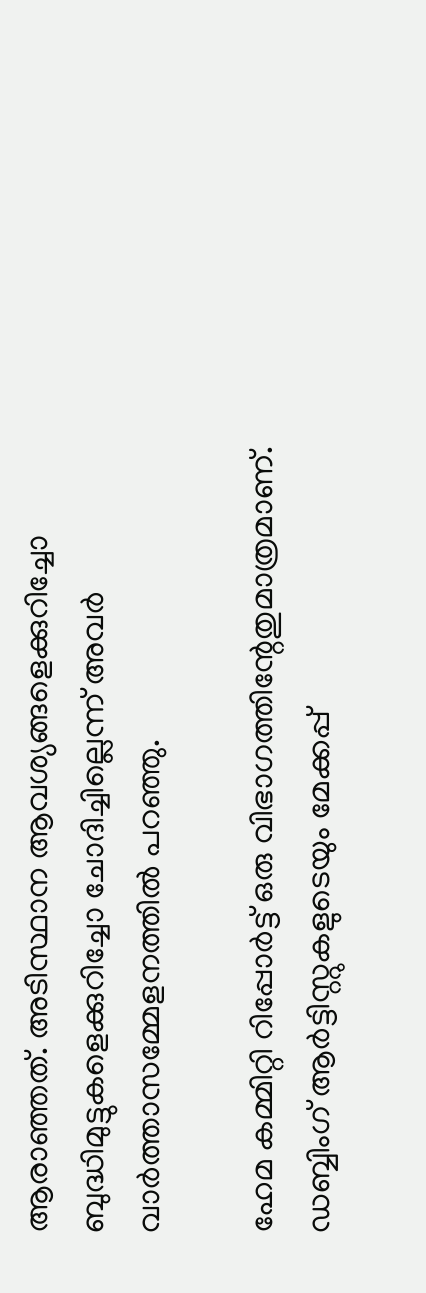ആരാഞ്ഞത്. അടിസ്ഥാന ആവശ്യങ്ങളെക്കുറിച്ചോ ബുദ്ധിമുട്ടുകളെക്കുറിച്ചോ ചോദിച്ചില്ലെന്ന് അവർ വാർത്താസമ്മേളനത്തിൽ പറഞ്ഞു.

ഹേമ കമ്മിറ്റി റിപ്പോർട്ട് ഒരു വിഭാഗത്തിന്റേതുമാത്രമാണ്. ഡബ്ബിംഗ് ആർട്ടിസ്റ്റുകളുടെയും മേക്കപ്പ്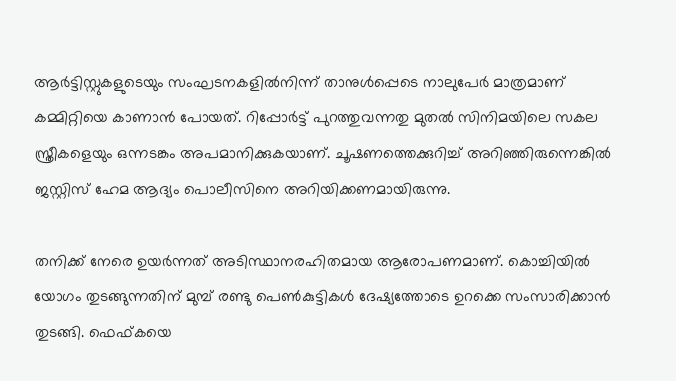ആർട്ടിസ്റ്റുകളുടെയും സംഘടനകളിൽനിന്ന് താനുൾപ്പെടെ നാലുപേർ മാത്രമാണ് കമ്മിറ്റിയെ കാണാൻ പോയത്. റിപ്പോർട്ട് പുറത്തുവന്നതു മുതൽ സിനിമയിലെ സകല സ്ത്രീകളെയും ഒന്നടങ്കം അപമാനിക്കുകയാണ്. ചൂഷണത്തെക്കുറിച്ച് അറിഞ്ഞിരുന്നെങ്കിൽ ജസ്റ്റിസ് ഹേമ ആദ്യം പൊലീസിനെ അറിയിക്കണമായിരുന്നു.

തനിക്ക് നേരെ ഉയർന്നത് അടിസ്ഥാനരഹിതമായ ആരോപണമാണ്. കൊച്ചിയിൽ യോഗം തുടങ്ങുന്നതിന് മുമ്പ് രണ്ടു പെൺകുട്ടികൾ ദേഷ്യത്തോടെ ഉറക്കെ സംസാരിക്കാൻ തുടങ്ങി. ഫെഫ്കയെ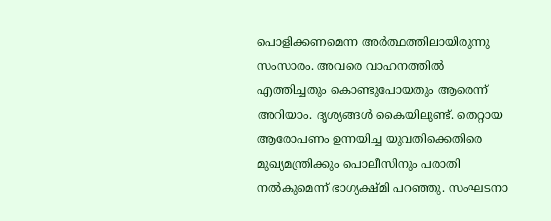പൊളിക്കണമെന്ന അർത്ഥത്തിലായിരുന്നു സംസാരം. അവരെ വാഹനത്തിൽ എത്തിച്ചതും കൊണ്ടുപോയതും ആരെന്ന് അറിയാം. ദൃശ്യങ്ങൾ കൈയിലുണ്ട്. തെറ്റായ ആരോപണം ഉന്നയിച്ച യുവതിക്കെതിരെ മുഖ്യമന്ത്രിക്കും പൊലീസിനും പരാതി നൽകുമെന്ന് ഭാഗ്യക്ഷ്മി പറഞ്ഞു. സംഘടനാ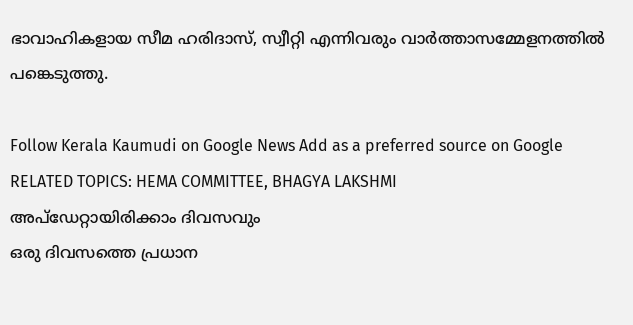ഭാവാഹികളായ സീമ ഹരിദാസ്, സ്വീറ്റി എന്നിവരും വാർത്താസമ്മേളനത്തിൽ പങ്കെടുത്തു.

Follow Kerala Kaumudi on Google News Add as a preferred source on Google
RELATED TOPICS: HEMA COMMITTEE, BHAGYA LAKSHMI
അപ്ഡേറ്റായിരിക്കാം ദിവസവും
ഒരു ദിവസത്തെ പ്രധാന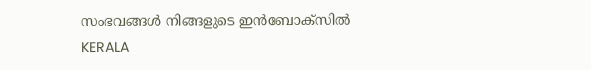സംഭവങ്ങൾ നിങ്ങളുടെ ഇൻബോക്സിൽ
KERALA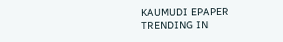KAUMUDI EPAPER
TRENDING IN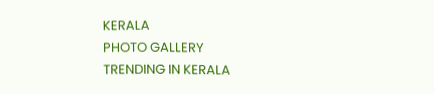KERALA
PHOTO GALLERY
TRENDING IN KERALA